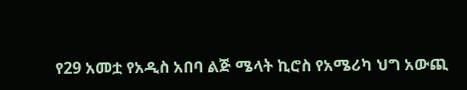የ29 አመቷ የአዲስ አበባ ልጅ ሜላት ኪሮስ የአሜሪካ ህግ አውጪ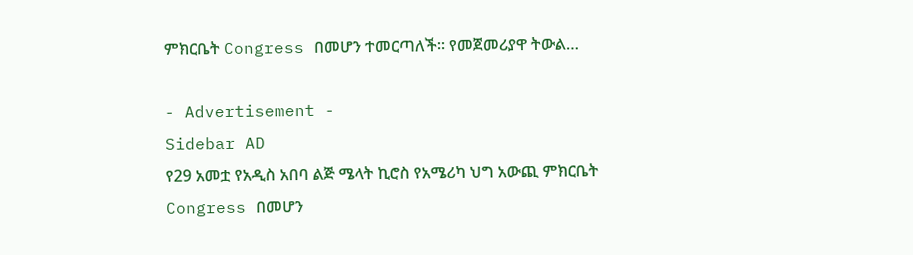ምክርቤት Congress በመሆን ተመርጣለች። የመጀመሪያዋ ትውል…

- Advertisement -
Sidebar AD
የ29 አመቷ የአዲስ አበባ ልጅ ሜላት ኪሮስ የአሜሪካ ህግ አውጪ ምክርቤት Congress በመሆን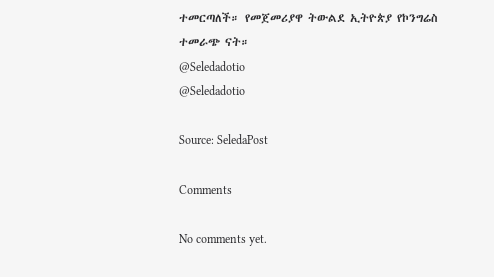ተመርጣለች። የመጀመሪያዋ ትውልደ ኢትዮጵያ የኮንግሬስ ተመራጭ ናት።
@Seledadotio
@Seledadotio

Source: SeledaPost

Comments

No comments yet.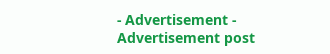- Advertisement -
Advertisement post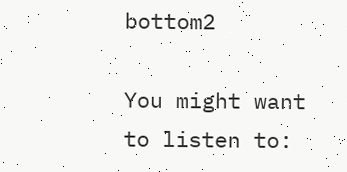bottom2

You might want to listen to: